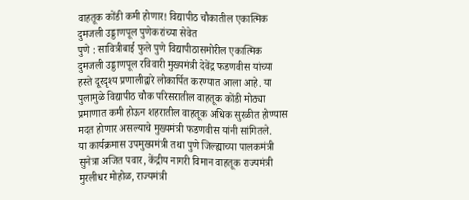वाहतूक कोंडी कमी होणार! विद्यापीठ चौकातील एकात्मिक दुमजली उड्डाणपूल पुणेकरांच्या सेवेत
पुणे : सावित्रीबाई फुले पुणे विद्यापीठासमोरील एकात्मिक दुमजली उड्डाणपूल रविवारी मुख्यमंत्री देवेंद्र फडणवीस यांच्या हस्ते दूरदृश्य प्रणालीद्वारे लोकार्पित करण्यात आला आहे. या पुलामुळे विद्यापीठ चौक परिसरातील वाहतूक कोंडी मोठ्या प्रमाणात कमी होऊन शहरातील वाहतूक अधिक सुरळीत होण्यास मदत होणार असल्याचे मुख्यमंत्री फडणवीस यांनी सांगितले.
या कार्यक्रमास उपमुख्यमंत्री तथा पुणे जिल्ह्याच्या पालकमंत्री सुनेत्रा अजित पवार, केंद्रीय नागरी विमान वाहतूक राज्यमंत्री मुरलीधर मोहोळ, राज्यमंत्री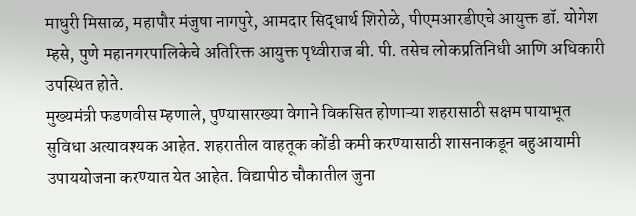माधुरी मिसाळ, महापौर मंजुषा नागपुरे, आमदार सिद्धार्थ शिरोळे, पीएमआरडीएचे आयुक्त डॉ. योगेश म्हसे, पुणे महानगरपालिकेचे अतिरिक्त आयुक्त पृथ्वीराज बी. पी. तसेच लोकप्रतिनिधी आणि अधिकारी उपस्थित होते.
मुख्यमंत्री फडणवीस म्हणाले, पुण्यासारख्या वेगाने विकसित होणाऱ्या शहरासाठी सक्षम पायाभूत सुविधा अत्यावश्यक आहेत. शहरातील वाहतूक कोंडी कमी करण्यासाठी शासनाकडून बहुआयामी उपाययोजना करण्यात येत आहेत. विद्यापीठ चौकातील जुना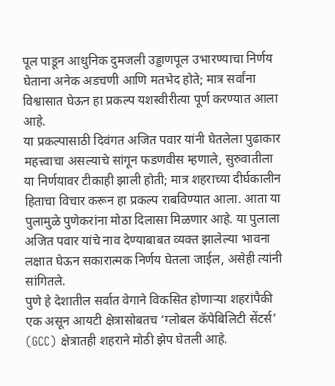पूल पाडून आधुनिक दुमजली उड्डाणपूल उभारण्याचा निर्णय घेताना अनेक अडचणी आणि मतभेद होते; मात्र सर्वांना विश्वासात घेऊन हा प्रकल्प यशस्वीरीत्या पूर्ण करण्यात आला आहे.
या प्रकल्पासाठी दिवंगत अजित पवार यांनी घेतलेला पुढाकार महत्त्वाचा असल्याचे सांगून फडणवीस म्हणाले, सुरुवातीला या निर्णयावर टीकाही झाली होती; मात्र शहराच्या दीर्घकालीन हिताचा विचार करून हा प्रकल्प राबविण्यात आला. आता या पुलामुळे पुणेकरांना मोठा दिलासा मिळणार आहे. या पुलाला अजित पवार यांचे नाव देण्याबाबत व्यक्त झालेल्या भावना लक्षात घेऊन सकारात्मक निर्णय घेतला जाईल, असेही त्यांनी सांगितले.
पुणे हे देशातील सर्वात वेगाने विकसित होणाऱ्या शहरांपैकी एक असून आयटी क्षेत्रासोबतच ‘ग्लोबल कॅपेबिलिटी सेंटर्स’ (GCC) क्षेत्रातही शहराने मोठी झेप घेतली आहे.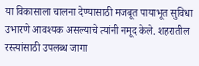या विकासाला चालना देण्यासाठी मजबूत पायाभूत सुविधा उभारणे आवश्यक असल्याचे त्यांनी नमूद केले. शहरातील रस्त्यांसाठी उपलब्ध जागा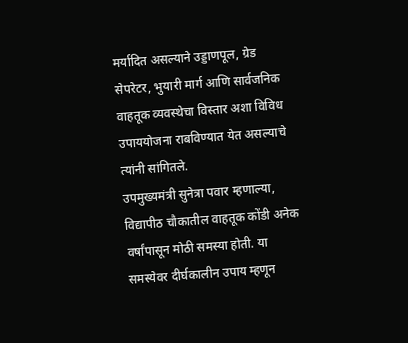मर्यादित असल्याने उड्डाणपूल, ग्रेड सेपरेटर, भुयारी मार्ग आणि सार्वजनिक वाहतूक व्यवस्थेचा विस्तार अशा विविध उपाययोजना राबविण्यात येत असल्याचे त्यांनी सांगितले.
उपमुख्यमंत्री सुनेत्रा पवार म्हणाल्या, विद्यापीठ चौकातील वाहतूक कोंडी अनेक वर्षांपासून मोठी समस्या होती. या समस्येवर दीर्घकालीन उपाय म्हणून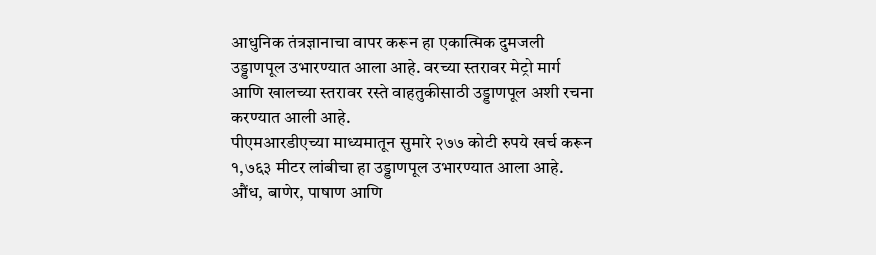आधुनिक तंत्रज्ञानाचा वापर करून हा एकात्मिक दुमजली उड्डाणपूल उभारण्यात आला आहे. वरच्या स्तरावर मेट्रो मार्ग आणि खालच्या स्तरावर रस्ते वाहतुकीसाठी उड्डाणपूल अशी रचना करण्यात आली आहे.
पीएमआरडीएच्या माध्यमातून सुमारे २७७ कोटी रुपये खर्च करून १,७६३ मीटर लांबीचा हा उड्डाणपूल उभारण्यात आला आहे. औंध, बाणेर, पाषाण आणि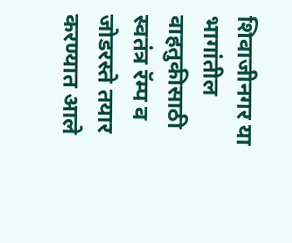शिवाजीनगर या भागांतील वाहतुकीसाठी स्वतंत्र रॅम्प व जोडरस्ते तयार करण्यात आले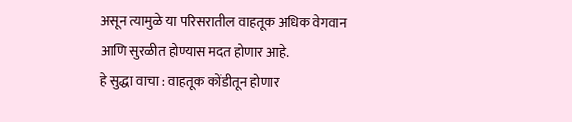असून त्यामुळे या परिसरातील वाहतूक अधिक वेगवान आणि सुरळीत होण्यास मदत होणार आहे.
हे सुद्धा वाचा : वाहतूक कोंडीतून होणार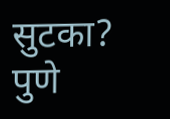सुटका? पुणे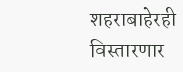शहराबाहेरही विस्तारणार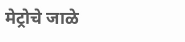मेट्रोचे जाळे